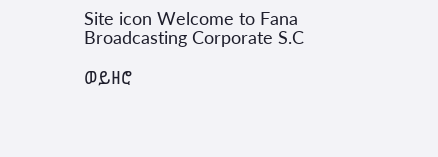Site icon Welcome to Fana Broadcasting Corporate S.C

ወይዘሮ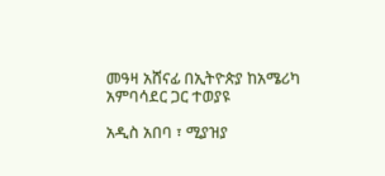መዓዛ አሸናፊ በኢትዮጵያ ከአሜሪካ አምባሳደር ጋር ተወያዩ

አዲስ አበባ ፣ ሚያዝያ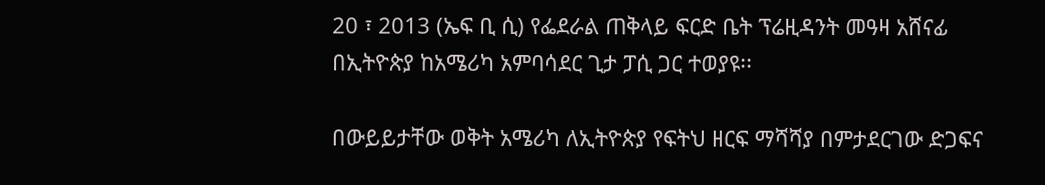20 ፣ 2013 (ኤፍ ቢ ሲ) የፌደራል ጠቅላይ ፍርድ ቤት ፕሬዚዳንት መዓዛ አሸናፊ በኢትዮጵያ ከአሜሪካ አምባሳደር ጊታ ፓሲ ጋር ተወያዩ፡፡

በውይይታቸው ወቅት አሜሪካ ለኢትዮጵያ የፍትህ ዘርፍ ማሻሻያ በምታደርገው ድጋፍና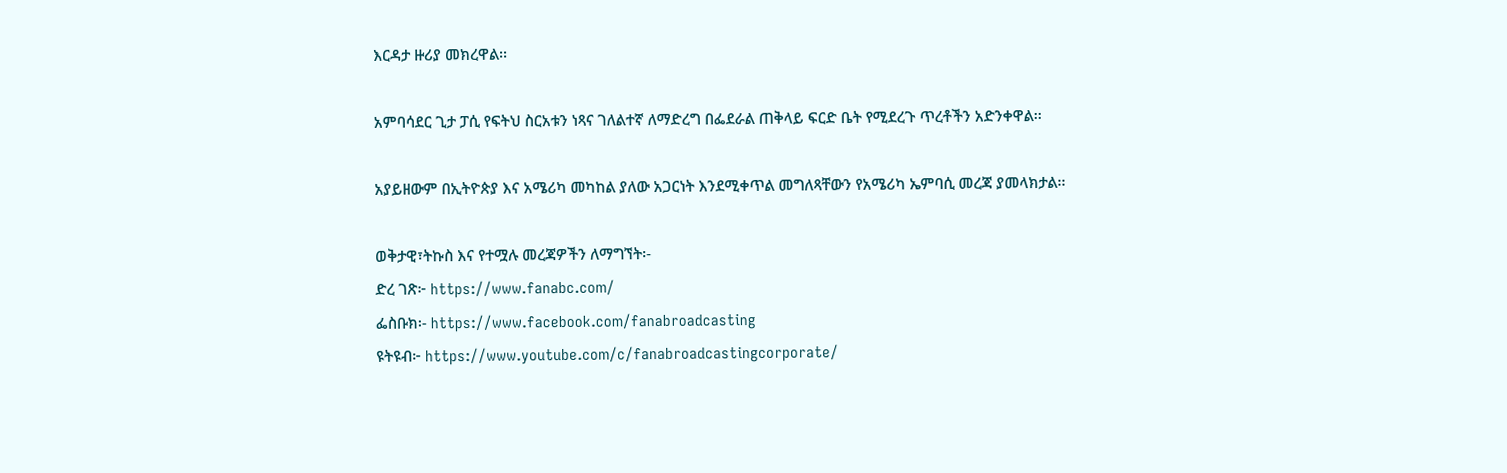እርዳታ ዙሪያ መክረዋል፡፡

አምባሳደር ጊታ ፓሲ የፍትህ ስርአቱን ነጻና ገለልተኛ ለማድረግ በፌደራል ጠቅላይ ፍርድ ቤት የሚደረጉ ጥረቶችን አድንቀዋል፡፡

አያይዘውም በኢትዮጵያ እና አሜሪካ መካከል ያለው አጋርነት እንደሚቀጥል መግለጻቸውን የአሜሪካ ኤምባሲ መረጃ ያመላክታል፡፡

ወቅታዊ፣ትኩስ እና የተሟሉ መረጃዎችን ለማግኘት፡-
ድረ ገጽ፦ https://www.fanabc.com/
ፌስቡክ፡- https://www.facebook.com/fanabroadcasting
ዩትዩብ፦ https://www.youtube.com/c/fanabroadcastingcorporate/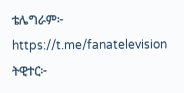ቴሌግራም፦ https://t.me/fanatelevision
ትዊተር፦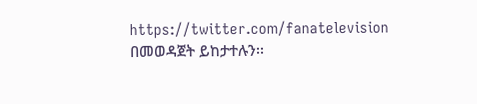https://twitter.com/fanatelevision በመወዳጀት ይከታተሉን፡፡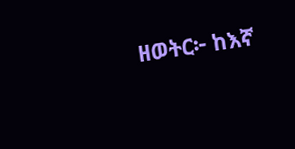ዘወትር፦ ከእኛ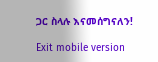ጋር ስላሉ እናመሰግናለን!

Exit mobile version